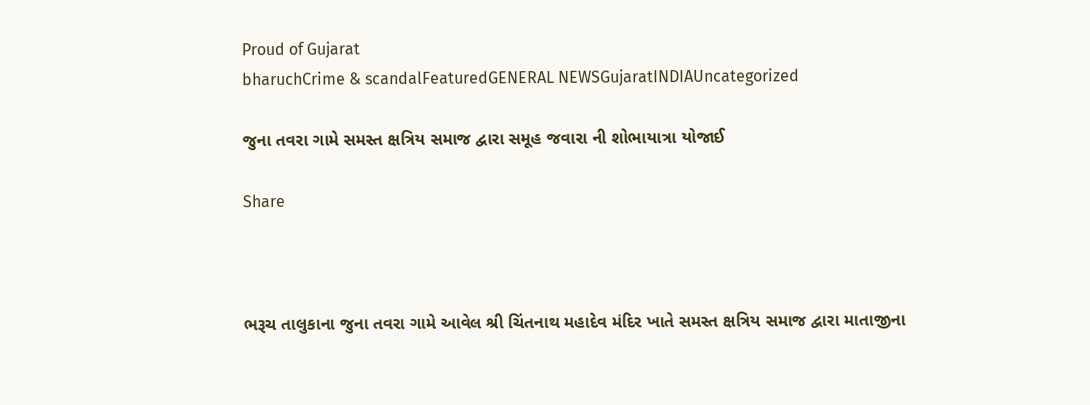Proud of Gujarat
bharuchCrime & scandalFeaturedGENERAL NEWSGujaratINDIAUncategorized

જુના તવરા ગામે સમસ્ત ક્ષત્રિય સમાજ દ્વારા સમૂહ જવારા ની શોભાયાત્રા યોજાઈ

Share



ભરૂચ તાલુકાના જુના તવરા ગામે આવેલ શ્રી ચિંતનાથ મહાદેવ મંદિર ખાતે સમસ્ત ક્ષત્રિય સમાજ દ્વારા માતાજીના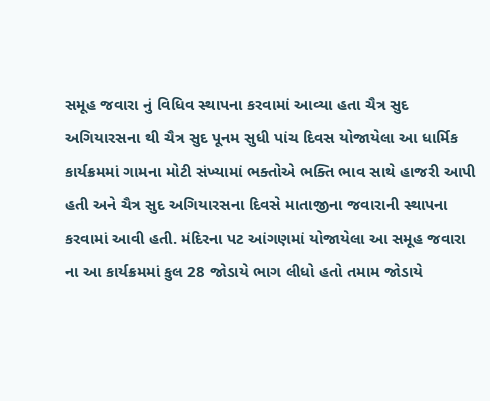સમૂહ જવારા નું વિધિવ સ્થાપના કરવામાં આવ્યા હતા ચૈત્ર સુદ અગિયારસના થી ચૈત્ર સુદ પૂનમ સુધી પાંચ દિવસ યોજાયેલા આ ધાર્મિક કાર્યક્રમમાં ગામના મોટી સંખ્યામાં ભક્તોએ ભક્તિ ભાવ સાથે હાજરી આપી હતી અને ચૈત્ર સુદ અગિયારસના દિવસે માતાજીના જવારાની સ્થાપના કરવામાં આવી હતી. મંદિરના પટ આંગણમાં યોજાયેલા આ સમૂહ જવારા ના આ કાર્યક્રમમાં કુલ 28 જોડાયે ભાગ લીધો હતો તમામ જોડાયે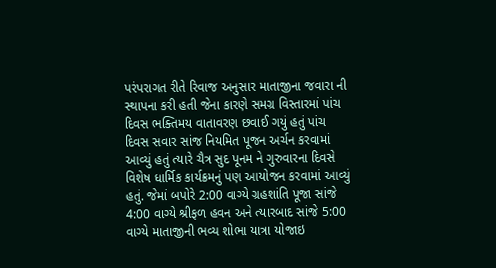પરંપરાગત રીતે રિવાજ અનુસાર માતાજીના જવારા ની સ્થાપના કરી હતી જેના કારણે સમગ્ર વિસ્તારમાં પાંચ દિવસ ભક્તિમય વાતાવરણ છવાઈ ગયું હતું પાંચ દિવસ સવાર સાંજ નિયમિત પૂજન અર્ચન કરવામાં આવ્યું હતું ત્યારે ચૈત્ર સુદ પૂનમ ને ગુરુવારના દિવસે વિશેષ ધાર્મિક કાર્યક્રમનું પણ આયોજન કરવામાં આવ્યું હતું. જેમાં બપોરે 2:00 વાગ્યે ગ્રહશાંતિ પૂજા સાંજે 4:00 વાગ્યે શ્રીફળ હવન અને ત્યારબાદ સાંજે 5:00 વાગ્યે માતાજીની ભવ્ય શોભા યાત્રા યોજાઇ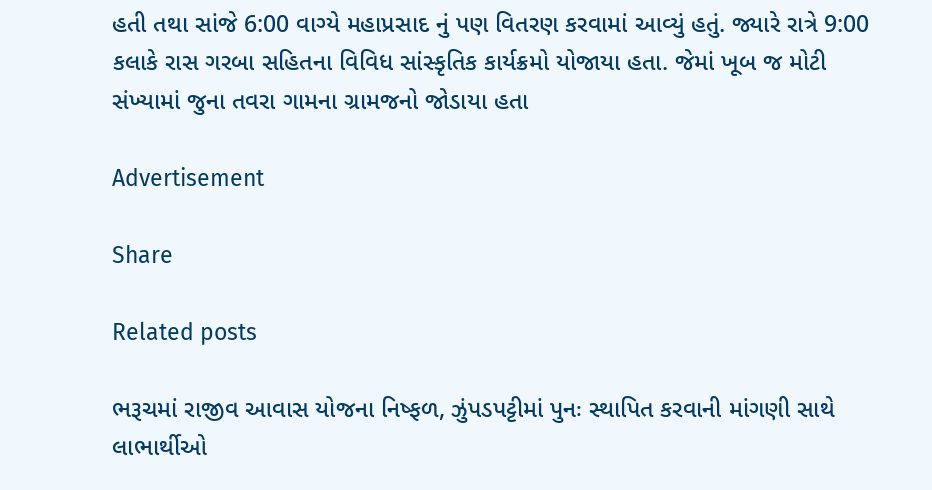હતી તથા સાંજે 6:00 વાગ્યે મહાપ્રસાદ નું પણ વિતરણ કરવામાં આવ્યું હતું. જ્યારે રાત્રે 9:00 કલાકે રાસ ગરબા સહિતના વિવિધ સાંસ્કૃતિક કાર્યક્રમો યોજાયા હતા. જેમાં ખૂબ જ મોટી સંખ્યામાં જુના તવરા ગામના ગ્રામજનો જોડાયા હતા

Advertisement

Share

Related posts

ભરૂચમાં રાજીવ આવાસ યોજના નિષ્ફળ, ઝુંપડપટ્ટીમાં પુનઃ સ્થાપિત કરવાની માંગણી સાથે લાભાર્થીઓ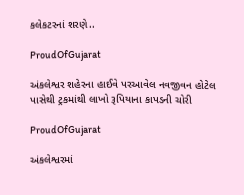કલેકટરનાં શરણે..

ProudOfGujarat

અંકલેશ્વર શહેરના હાઈવે પરઆવેલ નવજીવન હોટેલ પાસેથી ટ્રકમાંથી લાખો રૂપિયાના કાપડની ચોરી

ProudOfGujarat

અંકલેશ્વરમાં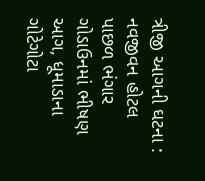ત્રીજી આગની ઘટના : નવજીવન હોટલ પાછળ ભંગાર ગોડાઉનમાં ભીષણ આગ, ધૂમાડાના ગોટેગોટા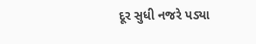દૂર સુધી નજરે પડ્યા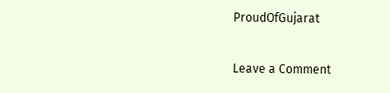ProudOfGujarat

Leave a Comment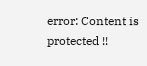error: Content is protected !!